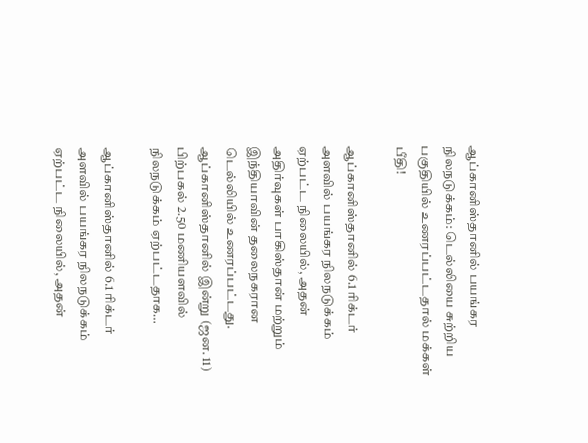ஆப்கானிஸ்தானில் பயங்கர நிலநடுக்கம்: டெல்லியை சுற்றிய பகுதியில் உணரப்பட்டதால் மக்கள் பீதி!

ஆப்கானிஸ்தானில் 6.1 ரிக்டர் அளவில் பயங்கர நிலநடுக்கம் ஏற்பட்ட நிலையில், அதன் அதிர்வுகள் பாகிஸ்தான் மற்றும் இந்தியாவின் தலைநகரான டெல்லியில் உணரப்பட்டது. ஆப்கானிஸ்தானில் இன்று (ஜன. 11) பிற்பகல் 2.50 மணியளவில் நிலநடுக்கம் ஏற்பட்டதாக…

ஆப்கானிஸ்தானில் 6.1 ரிக்டர் அளவில் பயங்கர நிலநடுக்கம் ஏற்பட்ட நிலையில், அதன்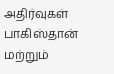அதிர்வுகள் பாகிஸ்தான் மற்றும்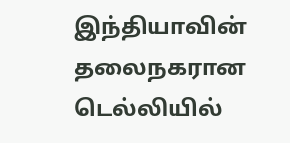இந்தியாவின் தலைநகரான டெல்லியில்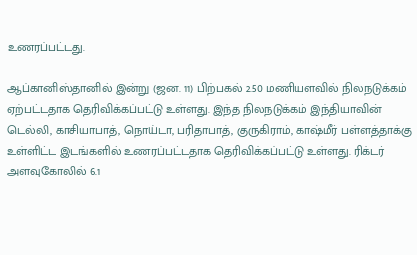உணரப்பட்டது.

ஆப்கானிஸ்தானில் இன்று (ஜன. 11) பிற்பகல் 2.50 மணியளவில் நிலநடுக்கம் ஏற்பட்டதாக தெரிவிக்கப்பட்டு உள்ளது. இந்த நிலநடுக்கம் இந்தியாவின் டெல்லி, காசியாபாத், நொய்டா, பரிதாபாத், குருகிராம், காஷ்மீர் பள்ளத்தாக்கு உள்ளிட்ட இடங்களில் உணரப்பட்டதாக தெரிவிக்கப்பட்டு உள்ளது. ரிக்டர் அளவுகோலில் 6.1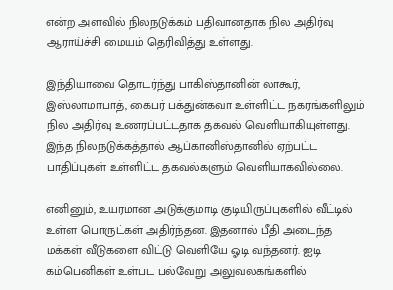என்ற அளவில் நிலநடுக்கம் பதிவானதாக நில அதிர்வு ஆராய்ச்சி மையம் தெரிவித்து உள்ளது.

இந்தியாவை தொடர்ந்து பாகிஸ்தானின் லாகூர், இஸ்லாமாபாத், கைபர் பக்துன்கவா உள்ளிட்ட நகரங்களிலும் நில அதிர்வு உணரப்பட்டதாக தகவல் வெளியாகியுள்ளது. இந்த நிலநடுக்கத்தால் ஆப்கானிஸ்தானில் ஏற்பட்ட பாதிப்புகள் உள்ளிட்ட தகவல்களும் வெளியாகவில்லை.

எனினும், உயரமான அடுக்குமாடி குடியிருப்புகளில் வீட்டில் உள்ள பொருட்கள் அதிர்ந்தன. இதனால் பீதி அடைந்த மக்கள் வீடுகளை விட்டு வெளியே ஓடி வந்தனர். ஐடி கம்பெனிகள் உள்பட பல்வேறு அலுவலகங்களில்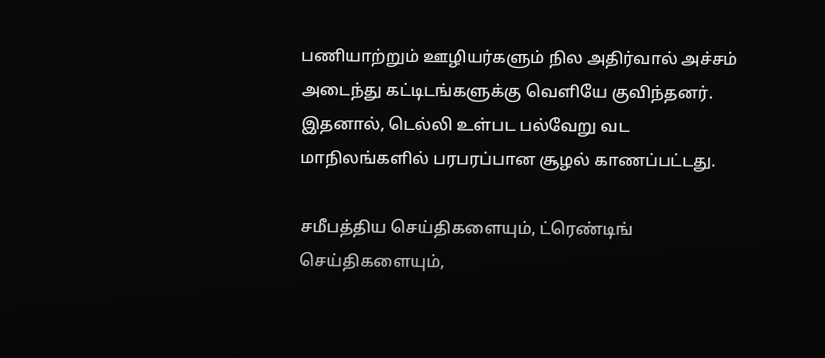பணியாற்றும் ஊழியர்களும் நில அதிர்வால் அச்சம் அடைந்து கட்டிடங்களுக்கு வெளியே குவிந்தனர். இதனால், டெல்லி உள்பட பல்வேறு வட மாநிலங்களில் பரபரப்பான சூழல் காணப்பட்டது.

சமீபத்திய செய்திகளையும், ட்ரெண்டிங் செய்திகளையும்,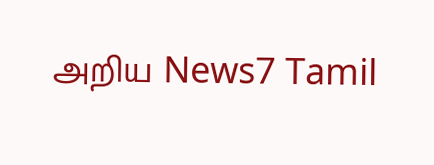அறிய News7 Tamil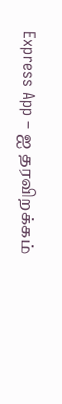Express App – ஐ தரவிறக்கம்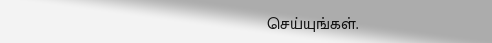செய்யுங்கள்.